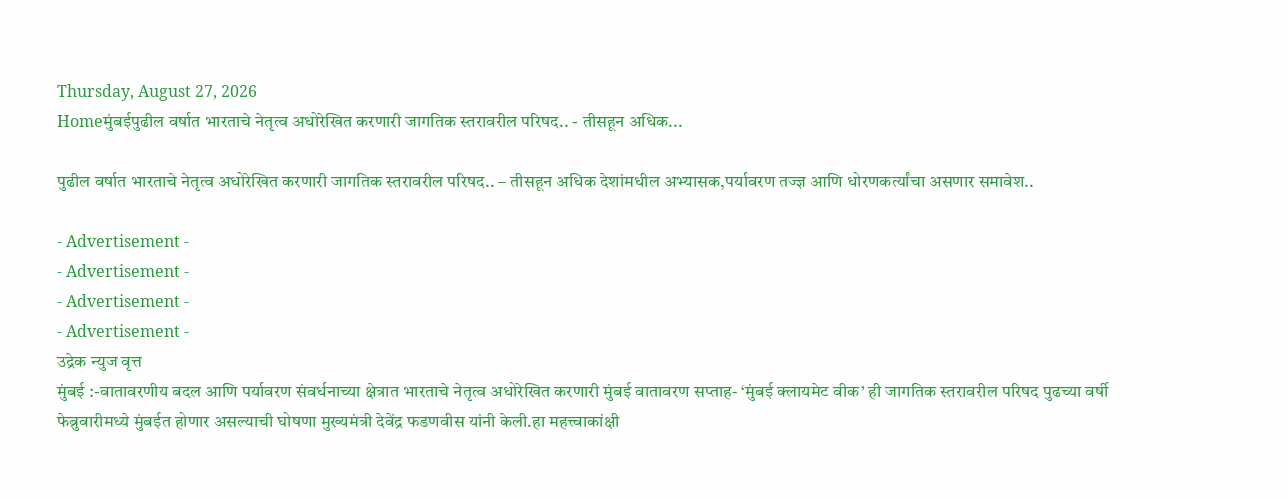Thursday, August 27, 2026
Homeमुंबईपुढील वर्षात भारताचे नेतृत्व अधोरेखित करणारी जागतिक स्तरावरील परिषद.. - तीसहून अधिक...

पुढील वर्षात भारताचे नेतृत्व अधोरेखित करणारी जागतिक स्तरावरील परिषद.. – तीसहून अधिक देशांमधील अभ्यासक,पर्यावरण तज्ज्ञ आणि धोरणकर्त्यांचा असणार समावेश..

- Advertisement -
- Advertisement -
- Advertisement -
- Advertisement -
उद्रेक न्युज वृत्त
मुंबई :-वातावरणीय बदल आणि पर्यावरण संवर्धनाच्या क्षेत्रात भारताचे नेतृत्व अधोरेखित करणारी मुंबई वातावरण सप्ताह- ‘मुंबई क्लायमेट वीक’ ही जागतिक स्तरावरील परिषद पुढच्या वर्षी फेब्रुवारीमध्ये मुंबईत होणार असल्याची घोषणा मुख्यमंत्री देवेंद्र फडणवीस यांनी केली.हा महत्त्वाकांक्षी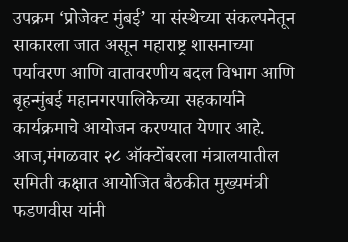उपक्रम ‘प्रोजेक्ट मुंबई’ या संस्थेच्या संकल्पनेतून साकारला जात असून महाराष्ट्र शासनाच्या पर्यावरण आणि वातावरणीय बदल विभाग आणि बृहन्मुंबई महानगरपालिकेच्या सहकार्याने कार्यक्रमाचे आयोजन करण्यात येणार आहे. आज,मंगळवार २८ ऑक्टोंबरला मंत्रालयातील समिती कक्षात आयोजित बैठकीत मुख्यमंत्री फडणवीस यांनी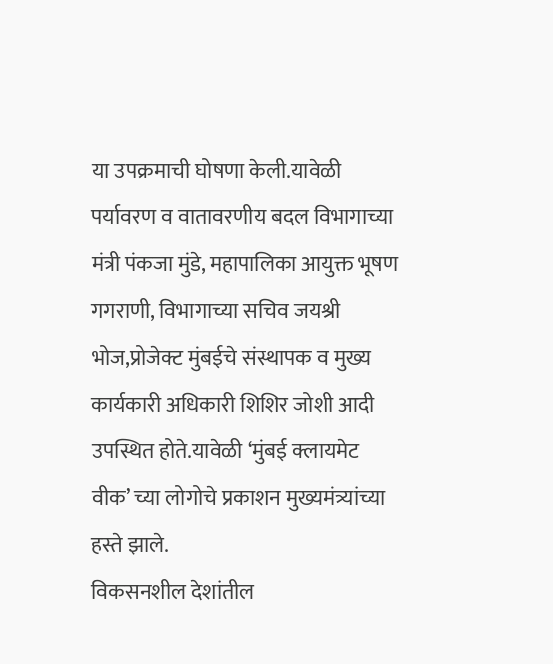या उपक्रमाची घोषणा केली.यावेळी पर्यावरण व वातावरणीय बदल विभागाच्या मंत्री पंकजा मुंडे, महापालिका आयुक्त भूषण गगराणी, विभागाच्या सचिव जयश्री भोज,प्रोजेक्ट मुंबईचे संस्थापक व मुख्य कार्यकारी अधिकारी शिशिर जोशी आदी उपस्थित होते.यावेळी ‘मुंबई क्लायमेट वीक’ च्या लोगोचे प्रकाशन मुख्यमंत्र्यांच्या हस्ते झाले.
विकसनशील देशांतील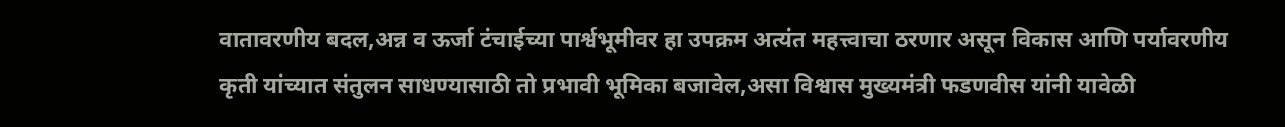वातावरणीय बदल,अन्न व ऊर्जा टंचाईच्या पार्श्वभूमीवर हा उपक्रम अत्यंत महत्त्वाचा ठरणार असून विकास आणि पर्यावरणीय कृती यांच्यात संतुलन साधण्यासाठी तो प्रभावी भूमिका बजावेल,असा विश्वास मुख्यमंत्री फडणवीस यांनी यावेळी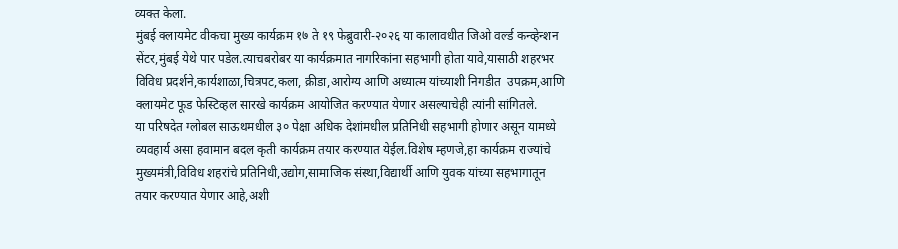व्यक्त केला.
मुंबई क्लायमेट वीकचा मुख्य कार्यक्रम १७ ते १९ फेब्रुवारी-२०२६ या कालावधीत जिओ वर्ल्ड कन्व्हेन्शन सेंटर,मुंबई येथे पार पडेल.त्याचबरोबर या कार्यक्रमात नागरिकांना सहभागी होता यावे,यासाठी शहरभर विविध प्रदर्शने,कार्यशाळा,चित्रपट,कला, क्रीडा,आरोग्य आणि अध्यात्म यांच्याशी निगडीत  उपक्रम,आणि क्लायमेट फूड फेस्टिव्हल सारखे कार्यक्रम आयोजित करण्यात येणार असल्याचेही त्यांनी सांगितले.
या परिषदेत ग्लोबल साऊथमधील ३० पेक्षा अधिक देशांमधील प्रतिनिधी सहभागी होणार असून यामध्ये व्यवहार्य असा हवामान बदल कृती कार्यक्रम तयार करण्यात येईल.विशेष म्हणजे,हा कार्यक्रम राज्यांचे मुख्यमंत्री,विविध शहरांचे प्रतिनिधी,उद्योग,सामाजिक संस्था,विद्यार्थी आणि युवक यांच्या सहभागातून तयार करण्यात येणार आहे,अशी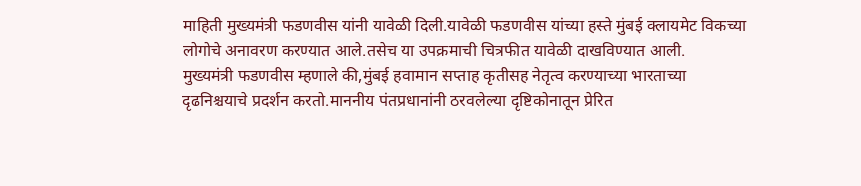माहिती मुख्यमंत्री फडणवीस यांनी यावेळी दिली.यावेळी फडणवीस यांच्या हस्ते मुंबई क्लायमेट विकच्या लोगोचे अनावरण करण्यात आले.तसेच या उपक्रमाची चित्रफीत यावेळी दाखविण्यात आली.
मुख्यमंत्री फडणवीस म्हणाले की,मुंबई हवामान सप्ताह कृतीसह नेतृत्व करण्याच्या भारताच्या दृढनिश्चयाचे प्रदर्शन करतो.माननीय पंतप्रधानांनी ठरवलेल्या दृष्टिकोनातून प्रेरित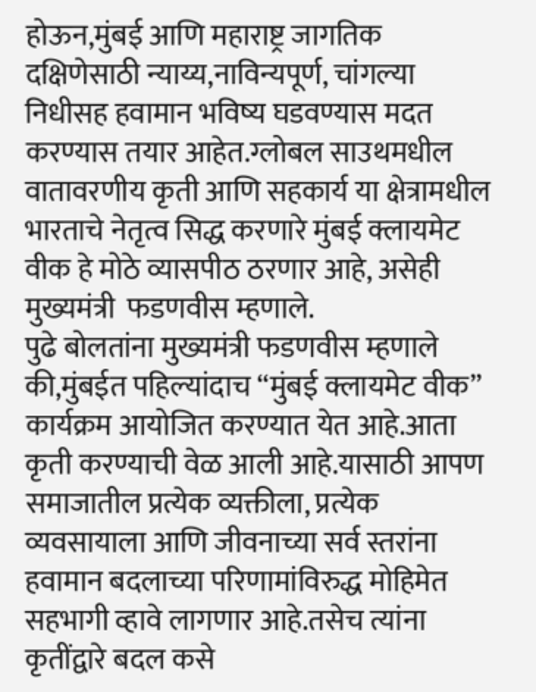होऊन,मुंबई आणि महाराष्ट्र जागतिक दक्षिणेसाठी न्याय्य,नाविन्यपूर्ण, चांगल्या निधीसह हवामान भविष्य घडवण्यास मदत करण्यास तयार आहेत.ग्लोबल साउथमधील वातावरणीय कृती आणि सहकार्य या क्षेत्रामधील भारताचे नेतृत्व सिद्ध करणारे मुंबई क्लायमेट वीक हे मोठे व्यासपीठ ठरणार आहे, असेही मुख्यमंत्री  फडणवीस म्हणाले.
पुढे बोलतांना मुख्यमंत्री फडणवीस म्हणाले की,मुंबईत पहिल्यांदाच “मुंबई क्लायमेट वीक” कार्यक्रम आयोजित करण्यात येत आहे.आता कृती करण्याची वेळ आली आहे.यासाठी आपण समाजातील प्रत्येक व्यक्तीला, प्रत्येक व्यवसायाला आणि जीवनाच्या सर्व स्तरांना हवामान बदलाच्या परिणामांविरुद्ध मोहिमेत सहभागी व्हावे लागणार आहे.तसेच त्यांना कृतींद्वारे बदल कसे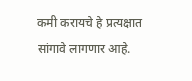कमी करायचे हे प्रत्यक्षात सांगावे लागणार आहे.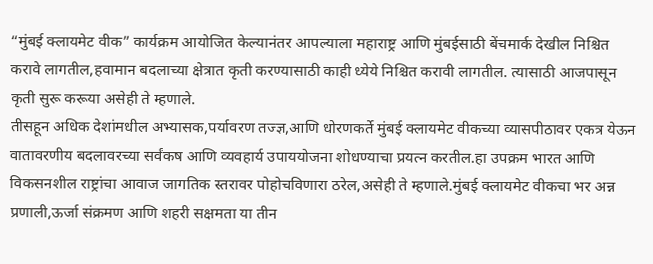“मुंबई क्लायमेट वीक” कार्यक्रम आयोजित केल्यानंतर आपल्याला महाराष्ट्र आणि मुंबईसाठी बेंचमार्क देखील निश्चित करावे लागतील,हवामान बदलाच्या क्षेत्रात कृती करण्यासाठी काही ध्येये निश्चित करावी लागतील. त्यासाठी आजपासून कृती सुरू करूया असेही ते म्हणाले.
तीसहून अधिक देशांमधील अभ्यासक,पर्यावरण तज्ज्ञ,आणि धोरणकर्ते मुंबई क्लायमेट वीकच्या व्यासपीठावर एकत्र येऊन वातावरणीय बदलावरच्या सर्वंकष आणि व्यवहार्य उपाययोजना शोधण्याचा प्रयत्न करतील.हा उपक्रम भारत आणि विकसनशील राष्ट्रांचा आवाज जागतिक स्तरावर पोहोचविणारा ठरेल,असेही ते म्हणाले.मुंबई क्लायमेट वीकचा भर अन्न प्रणाली,ऊर्जा संक्रमण आणि शहरी सक्षमता या तीन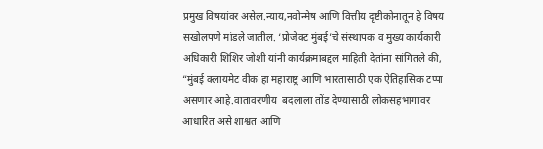प्रमुख विषयांवर असेल.न्याय,नवोन्मेष आणि वित्तीय दृष्टीकोनातून हे विषय सखोलपणे मांडले जातील. ‘प्रोजेक्ट मुंबई’चे संस्थापक व मुख्य कार्यकारी अधिकारी शिशिर जोशी यांनी कार्यक्रमाबद्दल माहिती देतांना सांगितले की, “मुंबई क्लायमेट वीक हा महाराष्ट्र आणि भारतासाठी एक ऐतिहासिक टप्पा असणार आहे.वातावरणीय  बदलाला तोंड देण्यासाठी लोकसहभागावर आधारित असे शाश्वत आणि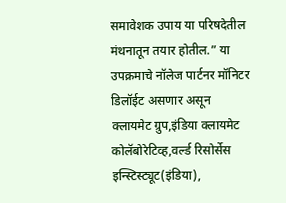समावेशक उपाय या परिषदेतील मंथनातून तयार होतील.” या उपक्रमाचे नॉलेज पार्टनर मॉनिटर डिलॉईट असणार असून क्लायमेट ग्रुप,इंडिया क्लायमेट कोलॅबोरेटिव्ह,वर्ल्ड रिसोर्सेस इन्स्टिस्ट्यूट(इंडिया),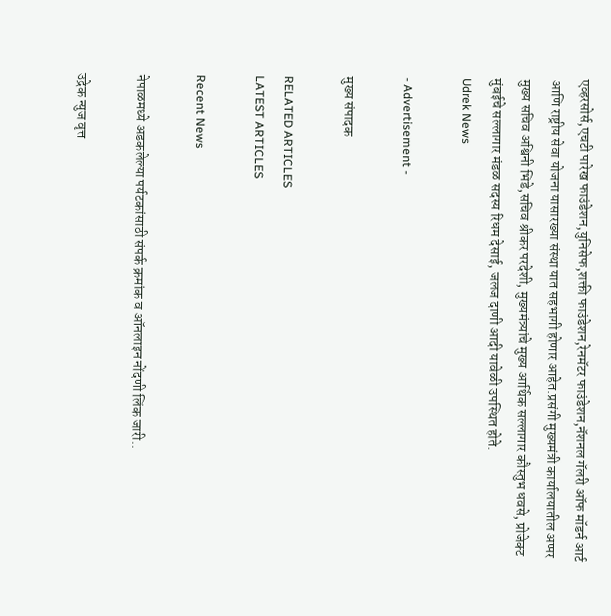एव्हरसोर्स,एचटी पारेख फाउंडेशन,युनिसेफ,शक्ती फाउंडेशन,रेनमॅटर फाउंडेशन,नॅशनल गॅलरी ऑफ मॉडर्न आर्ट आणि राष्ट्रीय सेवा योजना यासारख्या संस्था यात सहभागी होणार आहेत.प्रसंगी मुख्यमंत्री कार्यालयातील अप्पर मुख्य सचिव अश्विनी भिडे,सचिव श्रीकर परदेशी, मुख्यमंत्र्यांचे मुख्य आर्थिक सल्लागार कौस्तुभ धवसे, प्रोजेक्ट मुंबईचे सल्लागार मंडळ सदस्य रिधम देसाई, जलज दाणी आदी यावेळी उपस्थित होते.
Udrek News

- Advertisement -

मुख्य संपादक

RELATED ARTICLES
LATEST ARTICLES

Recent News

नेपाळमध्ये अडकलेल्या पर्यटकांसाठी संपर्क क्रमांक व ऑनलाइन नोंदणी लिंक जारी..

उद्रेक न्युज वृत्त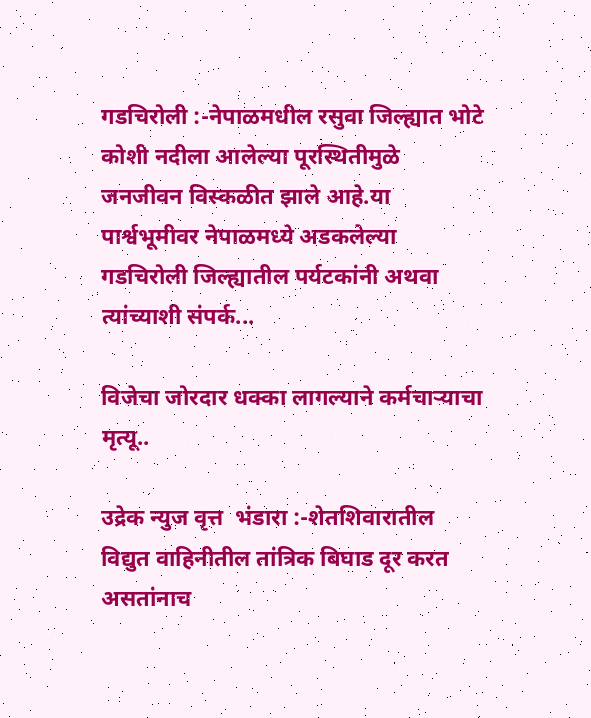गडचिरोली :-नेपाळमधील रसुवा जिल्ह्यात भोटे कोशी नदीला आलेल्या पूरस्थितीमुळे जनजीवन विस्कळीत झाले आहे.या पार्श्वभूमीवर नेपाळमध्ये अडकलेल्या गडचिरोली जिल्ह्यातील पर्यटकांनी अथवा त्यांच्याशी संपर्क...

विजेचा जोरदार धक्का लागल्याने कर्मचाऱ्याचा मृत्यू..

उद्रेक न्युज वृत्त  भंडारा :-शेतशिवारातील विद्युत वाहिनीतील तांत्रिक बिघाड दूर करत असतांनाच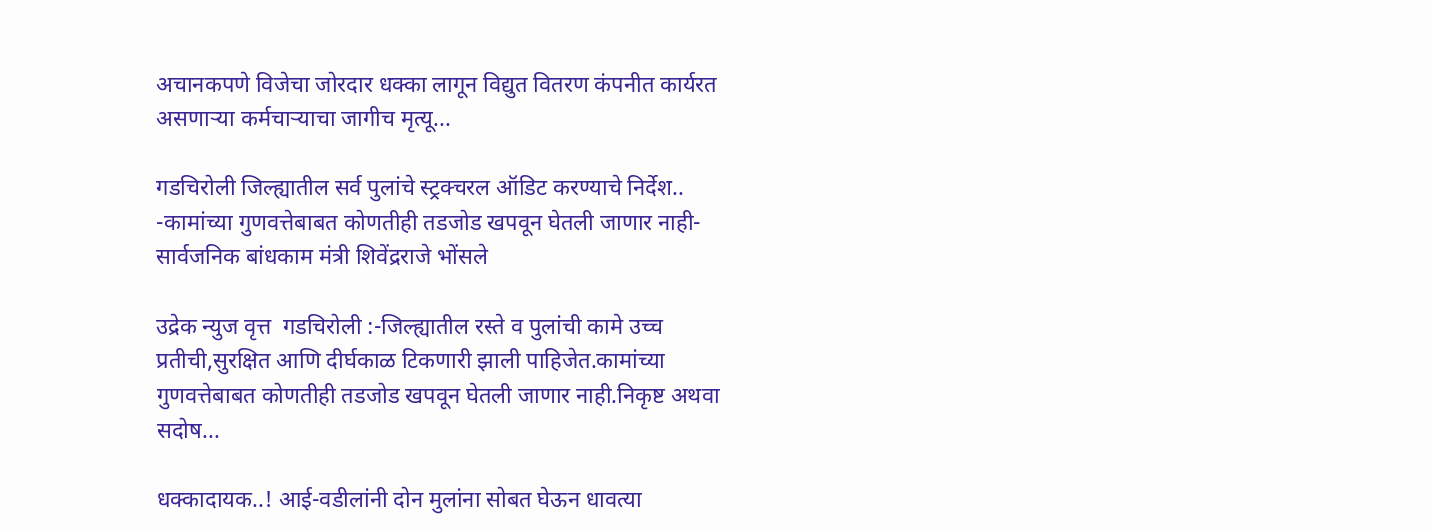अचानकपणे विजेचा जोरदार धक्का लागून विद्युत वितरण कंपनीत कार्यरत असणाऱ्या कर्मचाऱ्याचा जागीच मृत्यू...

गडचिरोली जिल्ह्यातील सर्व पुलांचे स्ट्रक्चरल ऑडिट करण्याचे निर्देश.. -कामांच्या गुणवत्तेबाबत कोणतीही तडजोड खपवून घेतली जाणार नाही- सार्वजनिक बांधकाम मंत्री शिवेंद्रराजे भोंसले

उद्रेक न्युज वृत्त  गडचिरोली :-जिल्ह्यातील रस्ते व पुलांची कामे उच्च प्रतीची,सुरक्षित आणि दीर्घकाळ टिकणारी झाली पाहिजेत.कामांच्या गुणवत्तेबाबत कोणतीही तडजोड खपवून घेतली जाणार नाही.निकृष्ट अथवा सदोष...

धक्कादायक..! आई-वडीलांनी दोन मुलांना सोबत घेऊन धावत्या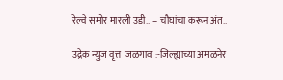रेल्वे समोर मारली उडी.. – चौघांचा करून अंत..

उद्रेक न्युज वृत्त  जळगाव :-जिल्ह्याच्या अमळनेर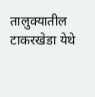तालुक्यातील टाकरखेडा येथे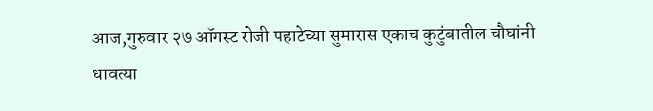आज,गुरुवार २७ ऑगस्ट रोजी पहाटेच्या सुमारास एकाच कुटुंबातील चौघांनी धावत्या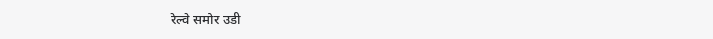रेल्वे समोर उडी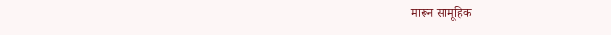मारून सामूहिक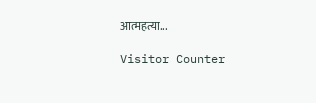आत्महत्या...

Visitor Counter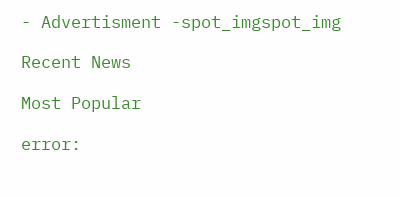- Advertisment -spot_imgspot_img

Recent News

Most Popular

error: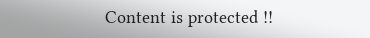Content is protected !!